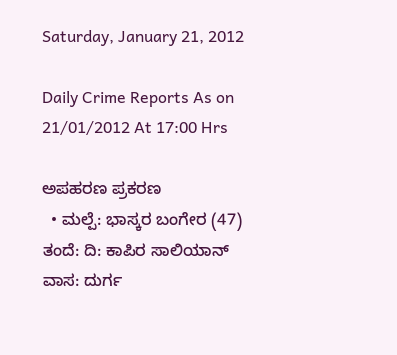Saturday, January 21, 2012

Daily Crime Reports As on 21/01/2012 At 17:00 Hrs

ಅಪಹರಣ ಪ್ರಕರಣ
  • ಮಲ್ಪೆ: ಭಾಸ್ಕರ ಬಂಗೇರ (47) ತಂದೆ: ದಿ: ಕಾಪಿರ ಸಾಲಿಯಾನ್ ವಾಸ: ದುರ್ಗ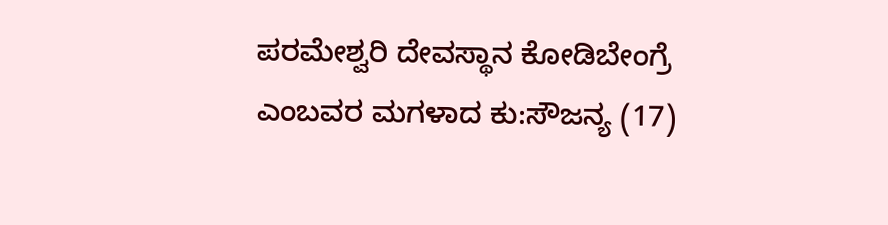ಪರಮೇಶ್ವರಿ ದೇವಸ್ಥಾನ ಕೋಡಿಬೇಂಗ್ರೆ ಎಂಬವರ ಮಗಳಾದ ಕು:ಸೌಜನ್ಯ (17)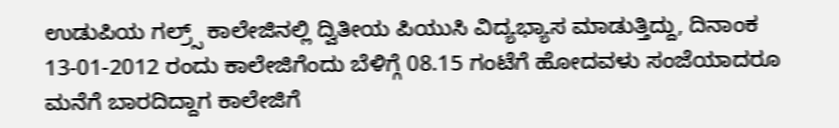ಉಡುಪಿಯ ಗಲ್ರ್ಸ್‌ ಕಾಲೇಜಿನಲ್ಲಿ ದ್ವಿತೀಯ ಪಿಯುಸಿ ವಿದ್ಯಭ್ಯಾಸ ಮಾಡುತ್ತಿದ್ದು, ದಿನಾಂಕ 13-01-2012 ರಂದು ಕಾಲೇಜಿಗೆಂದು ಬೆಳಿಗ್ಗೆ 08.15 ಗಂಟೆಗೆ ಹೋದವಳು ಸಂಜೆಯಾದರೂ ಮನೆಗೆ ಬಾರದಿದ್ದಾಗ ಕಾಲೇಜಿಗೆ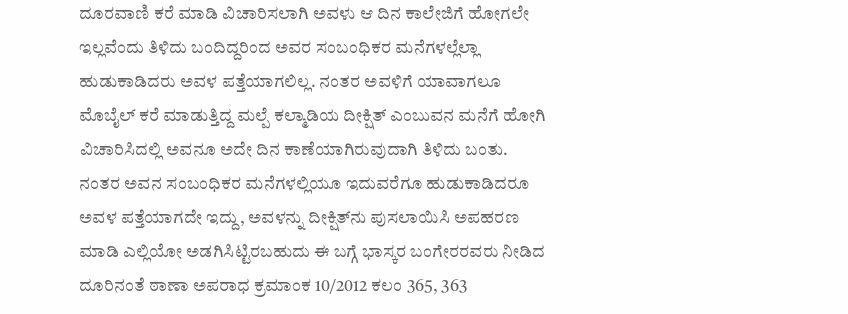ದೂರವಾಣಿ ಕರೆ ಮಾಡಿ ವಿಚಾರಿಸಲಾಗಿ ಅವಳು ಆ ದಿನ ಕಾಲೇಜಿಗೆ ಹೋಗಲೇ ಇಲ್ಲವೆಂದು ತಿಳಿದು ಬಂದಿದ್ದರಿಂದ ಅವರ ಸಂಬಂಧಿಕರ ಮನೆಗಳಲ್ಲೆಲ್ಲಾ ಹುಡುಕಾಡಿದರು ಅವಳ ಪತ್ತೆಯಾಗಲಿಲ್ಲ. ನಂತರ ಅವಳಿಗೆ ಯಾವಾಗಲೂ ಮೊಬೈಲ್ ಕರೆ ಮಾಡುತ್ತಿದ್ದ ಮಲ್ಪೆ ಕಲ್ಮಾಡಿಯ ದೀಕ್ಷಿತ್ ಎಂಬುವನ ಮನೆಗೆ ಹೋಗಿ ವಿಚಾರಿಸಿದಲ್ಲಿ ಅವನೂ ಅದೇ ದಿನ ಕಾಣೆಯಾಗಿರುವುದಾಗಿ ತಿಳಿದು ಬಂತು. ನಂತರ ಅವನ ಸಂಬಂಧಿಕರ ಮನೆಗಳಲ್ಲಿಯೂ ಇದುವರೆಗೂ ಹುಡುಕಾಡಿದರೂ ಅವಳ ಪತ್ತೆಯಾಗದೇ ಇದ್ದು, ಅವಳನ್ನು ದೀಕ್ಷಿತ್‌ನು ಪುಸಲಾಯಿಸಿ ಅಪಹರಣ ಮಾಡಿ ಎಲ್ಲಿಯೋ ಅಡಗಿಸಿಟ್ಟಿರಬಹುದು ಈ ಬಗ್ಗೆ ಭಾಸ್ಕರ ಬಂಗೇರರವರು ನೀಡಿದ ದೂರಿನಂತೆ ಠಾಣಾ ಅಪರಾಧ ಕ್ರಮಾಂಕ 10/2012 ಕಲಂ 365, 363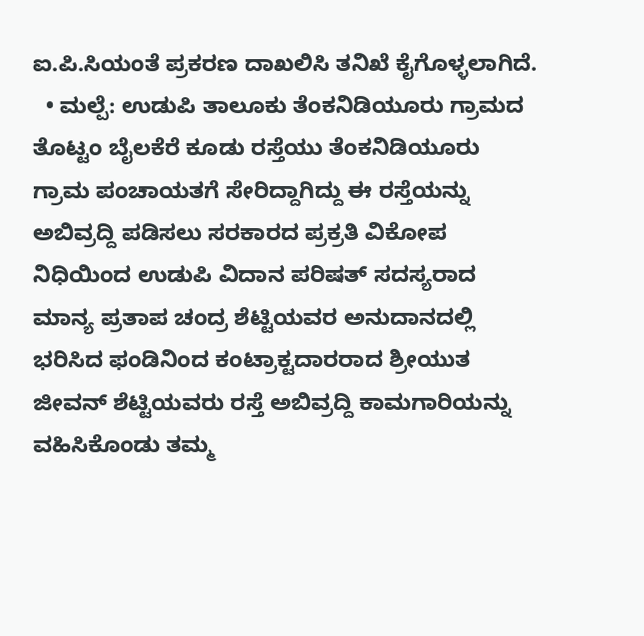ಐ.ಪಿ.ಸಿಯಂತೆ ಪ್ರಕರಣ ದಾಖಲಿಸಿ ತನಿಖೆ ಕೈಗೊಳ್ಳಲಾಗಿದೆ.
  • ಮಲ್ಪೆ: ಉಡುಪಿ ತಾಲೂಕು ತೆಂಕನಿಡಿಯೂರು ಗ್ರಾಮದ ತೊಟ್ಟಂ ಬೈಲಕೆರೆ ಕೂಡು ರಸ್ತೆಯು ತೆಂಕನಿಡಿಯೂರು ಗ್ರಾಮ ಪಂಚಾಯತಗೆ ಸೇರಿದ್ದಾಗಿದ್ದು ಈ ರಸ್ತೆಯನ್ನು ಅಬಿವ್ರದ್ದಿ ಪಡಿಸಲು ಸರಕಾರದ ಪ್ರಕ್ರತಿ ವಿಕೋಪ ನಿಧಿಯಿಂದ ಉಡುಪಿ ವಿದಾನ ಪರಿಷತ್ ಸದಸ್ಯರಾದ ಮಾನ್ಯ ಪ್ರತಾಪ ಚಂದ್ರ ಶೆಟ್ಟಿಯವರ ಅನುದಾನದಲ್ಲಿ ಭರಿಸಿದ ಫಂಡಿನಿಂದ ಕಂಟ್ರಾಕ್ಟದಾರರಾದ ಶ್ರೀಯುತ ಜೀವನ್ ಶೆಟ್ಟಿಯವರು ರಸ್ತೆ ಅಬಿವ್ರದ್ದಿ ಕಾಮಗಾರಿಯನ್ನು ವಹಿಸಿಕೊಂಡು ತಮ್ಮ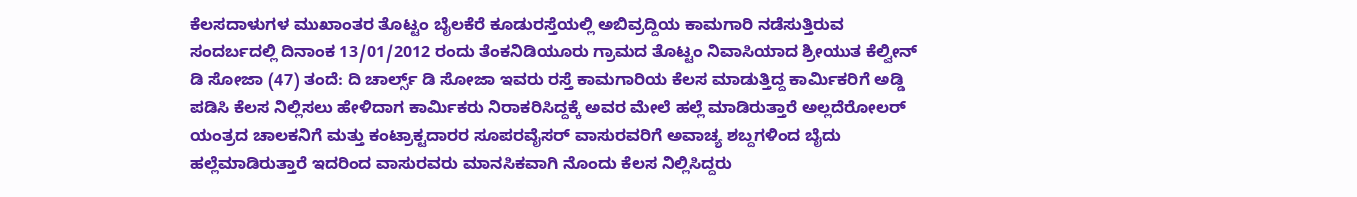ಕೆಲಸದಾಳುಗಳ ಮುಖಾಂತರ ತೊಟ್ಟಂ ಬೈಲಕೆರೆ ಕೂಡುರಸ್ತೆಯಲ್ಲಿ ಅಬಿವ್ರದ್ದಿಯ ಕಾಮಗಾರಿ ನಡೆಸುತ್ತಿರುವ ಸಂದರ್ಬದಲ್ಲಿ ದಿನಾಂಕ 13/01/2012 ರಂದು ತೆಂಕನಿಡಿಯೂರು ಗ್ರಾಮದ ತೊಟ್ಟಂ ನಿವಾಸಿಯಾದ ಶ್ರೀಯುತ ಕೆಲ್ವೀನ್ ಡಿ ಸೋಜಾ (47) ತಂದೆ: ದಿ ಚಾರ್ಲ್ಸ್ ಡಿ ಸೋಜಾ ಇವರು ರಸ್ತೆ ಕಾಮಗಾರಿಯ ಕೆಲಸ ಮಾಡುತ್ತಿದ್ದ ಕಾರ್ಮಿಕರಿಗೆ ಅಡ್ಡಿ ಪಡಿಸಿ ಕೆಲಸ ನಿಲ್ಲಿಸಲು ಹೇಳಿದಾಗ ಕಾರ್ಮಿಕರು ನಿರಾಕರಿಸಿದ್ದಕ್ಕೆ ಅವರ ಮೇಲೆ ಹಲ್ಲೆ ಮಾಡಿರುತ್ತಾರೆ ಅಲ್ಲದೆರೋಲರ್ ಯಂತ್ರದ ಚಾಲಕನಿಗೆ ಮತ್ತು ಕಂಟ್ರಾಕ್ಟದಾರರ ಸೂಪರವೈಸರ್ ವಾಸುರವರಿಗೆ ಅವಾಚ್ಯ ಶಬ್ದಗಳಿಂದ ಬೈದು ಹಲ್ಲೆಮಾಡಿರುತ್ತಾರೆ ಇದರಿಂದ ವಾಸುರವರು ಮಾನಸಿಕವಾಗಿ ನೊಂದು ಕೆಲಸ ನಿಲ್ಲಿಸಿದ್ದರು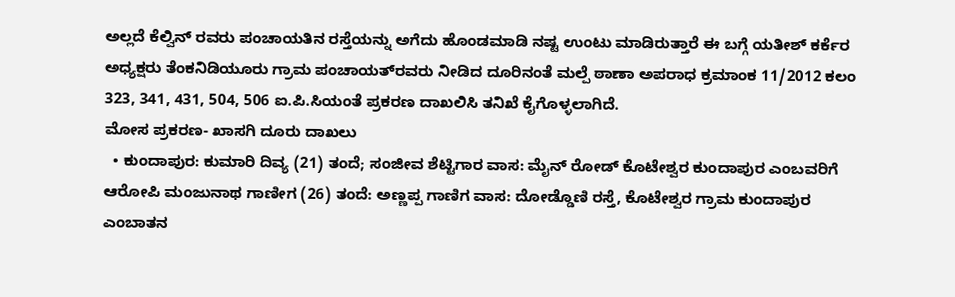ಅಲ್ಲದೆ ಕೆಲ್ವಿನ್ ರವರು ಪಂಚಾಯತಿನ ರಸ್ತೆಯನ್ನು ಅಗೆದು ಹೊಂಡಮಾಡಿ ನಷ್ಟ ಉಂಟು ಮಾಡಿರುತ್ತಾರೆ ಈ ಬಗ್ಗೆ ಯತೀಶ್‌ ಕರ್ಕೆರ ಅಧ್ಯಕ್ಷರು ತೆಂಕನಿಡಿಯೂರು ಗ್ರಾಮ ಪಂಚಾಯತ್‌‌ರವರು ನೀಡಿದ ದೂರಿನಂತೆ ಮಲ್ಪೆ ಠಾಣಾ ಅಪರಾಧ ಕ್ರಮಾಂಕ 11/2012 ಕಲಂ 323, 341, 431, 504, 506 ಐ.ಪಿ.ಸಿಯಂತೆ ಪ್ರಕರಣ ದಾಖಲಿಸಿ ತನಿಖೆ ಕೈಗೊಳ್ಳಲಾಗಿದೆ.
ಮೋಸ ಪ್ರಕರಣ- ಖಾಸಗಿ ದೂರು ದಾಖಲು
  • ಕುಂದಾಪುರ: ಕುಮಾರಿ ದಿವ್ಯ (21) ತಂದೆ; ಸಂಜೀವ ಶೆಟ್ಟಿಗಾರ ವಾಸ: ಮೈನ್ ರೋಡ್ ಕೊಟೇಶ್ವರ ಕುಂದಾಪುರ ಎಂಬವರಿಗೆ ಆರೋಪಿ ಮಂಜುನಾಥ ಗಾಣೀಗ (26) ತಂದೆ: ಅಣ್ಣಪ್ಪ ಗಾಣಿಗ ವಾಸ: ದೋಡ್ಡೊಣಿ ರಸ್ತೆ, ಕೊಟೇಶ್ವರ ಗ್ರಾಮ ಕುಂದಾಪುರ ಎಂಬಾತನ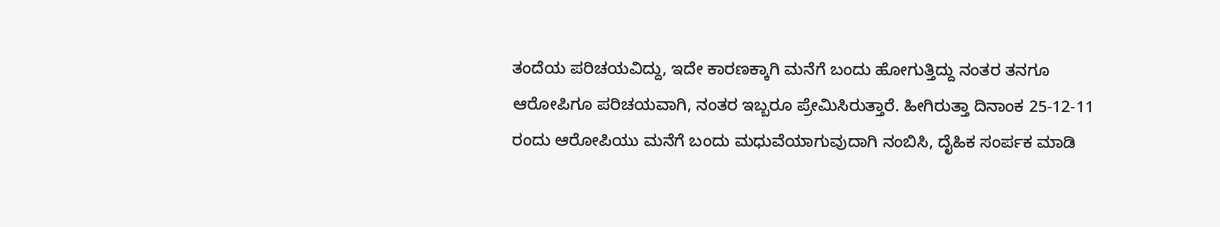ತಂದೆಯ ಪರಿಚಯವಿದ್ದು, ಇದೇ ಕಾರಣಕ್ಕಾಗಿ ಮನೆಗೆ ಬಂದು ಹೋಗುತ್ತಿದ್ದು ನಂತರ ತನಗೂ ಆರೋಪಿಗೂ ಪರಿಚಯವಾಗಿ, ನಂತರ ಇಬ್ಬರೂ ಪ್ರೇಮಿಸಿರುತ್ತಾರೆ. ಹೀಗಿರುತ್ತಾ ದಿನಾಂಕ 25-12-11 ರಂದು ಆರೋಪಿಯು ಮನೆಗೆ ಬಂದು ಮಧುವೆಯಾಗುವುದಾಗಿ ನಂಬಿಸಿ, ದೈಹಿಕ ಸಂರ್ಪಕ ಮಾಡಿ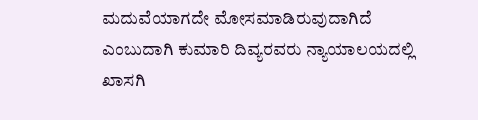ಮದುವೆಯಾಗದೇ ಮೋಸಮಾಡಿರುವುದಾಗಿದೆ ಎಂಬುದಾಗಿ ಕುಮಾರಿ ದಿವ್ಯರವರು ನ್ಯಾಯಾಲಯದಲ್ಲಿ ಖಾಸಗಿ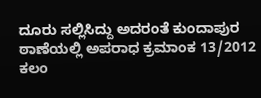ದೂರು ಸಲ್ಲಿಸಿದ್ದು ಅದರಂತೆ ಕುಂದಾಪುರ ಠಾಣೆಯಲ್ಲಿ ಅಪರಾಧ ಕ್ರಮಾಂಕ 13/2012 ಕಲಂ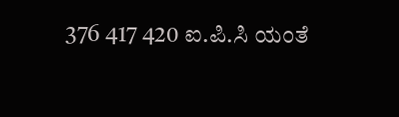376 417 420 ಐ.ಪಿ.ಸಿ ಯಂತೆ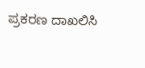ಪ್ರಕರಣ ದಾಖಲಿಸಿ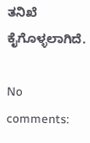ತನಿಖೆ ಕೈಗೊಳ್ಳಲಾಗಿದೆ.

No comments: